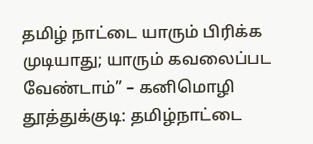தமிழ் நாட்டை யாரும் பிரிக்க முடியாது; யாரும் கவலைப்பட வேண்டாம்” – கனிமொழி
தூத்துக்குடி: தமிழ்நாட்டை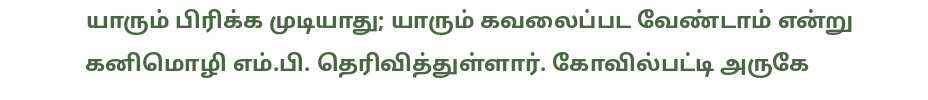யாரும் பிரிக்க முடியாது; யாரும் கவலைப்பட வேண்டாம் என்று கனிமொழி எம்.பி. தெரிவித்துள்ளார். கோவில்பட்டி அருகே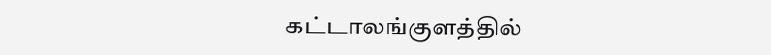கட்டாலங்குளத்தில்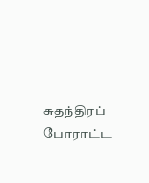சுதந்திரப் போராட்ட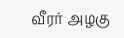வீரர் அழகு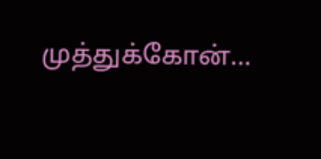முத்துக்கோன்…